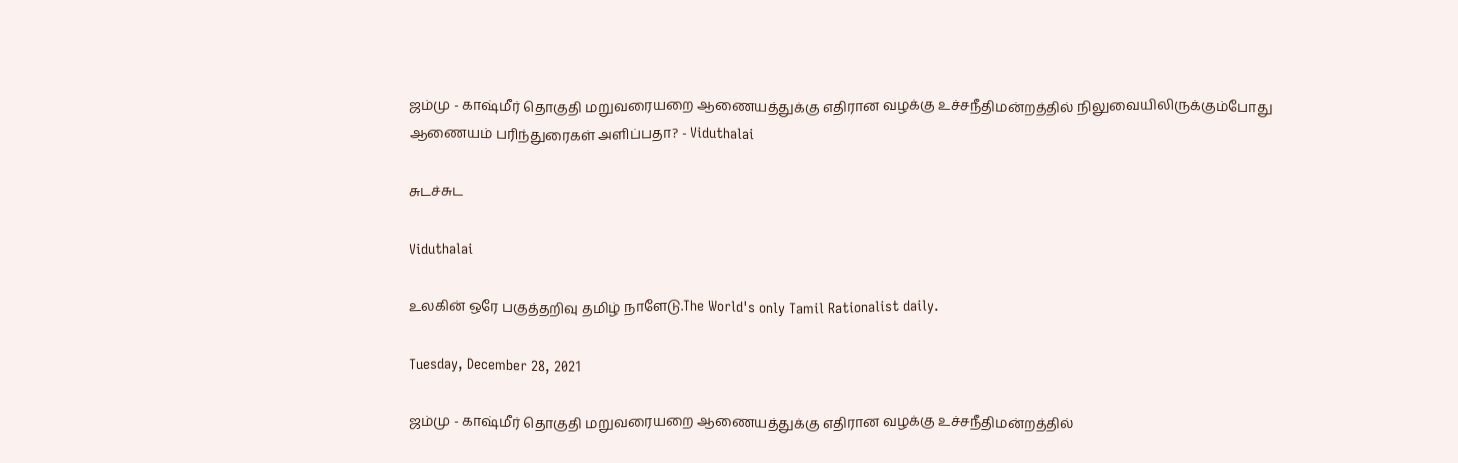ஜம்மு - காஷ்மீர் தொகுதி மறுவரையறை ஆணையத்துக்கு எதிரான வழக்கு உச்சநீதிமன்றத்தில் நிலுவையிலிருக்கும்போது ஆணையம் பரிந்துரைகள் அளிப்பதா? - Viduthalai

சுடச்சுட

Viduthalai

உலகின் ஒரே பகுத்தறிவு தமிழ் நாளேடு.The World's only Tamil Rationalist daily.

Tuesday, December 28, 2021

ஜம்மு - காஷ்மீர் தொகுதி மறுவரையறை ஆணையத்துக்கு எதிரான வழக்கு உச்சநீதிமன்றத்தில்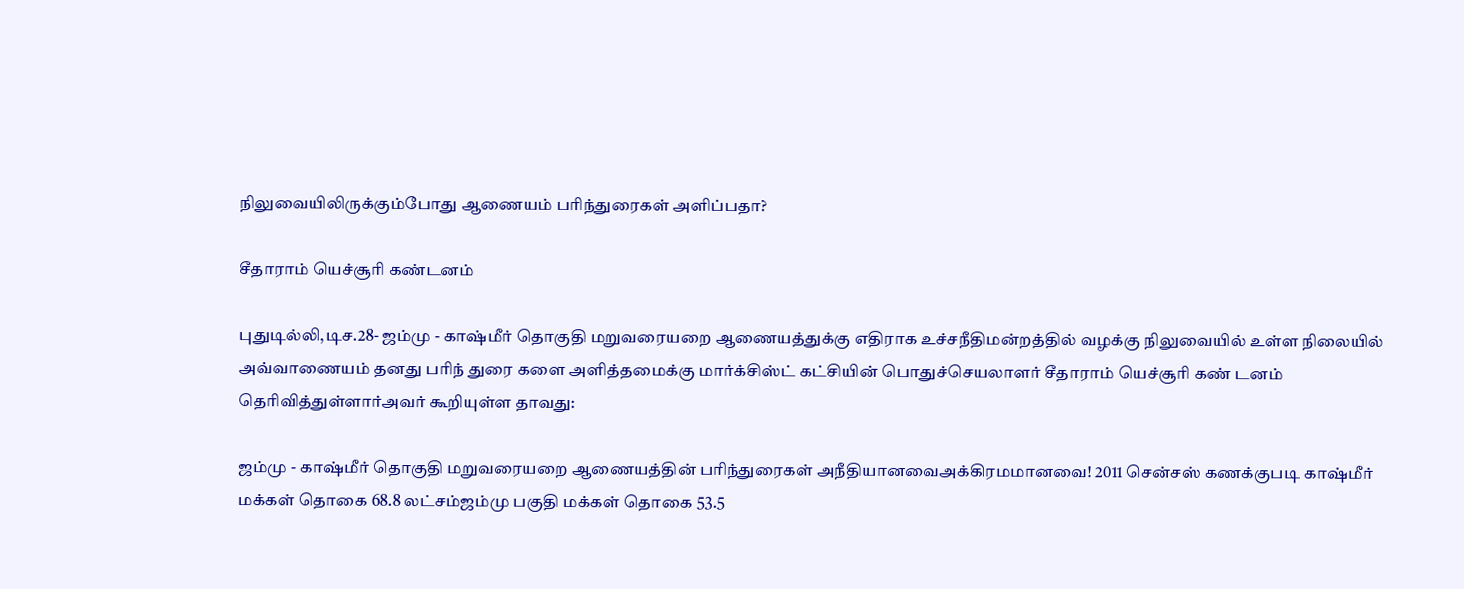நிலுவையிலிருக்கும்போது ஆணையம் பரிந்துரைகள் அளிப்பதா?

சீதாராம் யெச்சூரி கண்டனம்

புதுடில்லி,டிச.28- ஜம்மு - காஷ்மீர் தொகுதி மறுவரையறை ஆணையத்துக்கு எதிராக உச்சநீதிமன்றத்தில் வழக்கு நிலுவையில் உள்ள நிலையில்  அவ்வாணையம் தனது பரிந் துரை களை அளித்தமைக்கு மார்க்சிஸ்ட் கட்சியின் பொதுச்செயலாளர் சீதாராம் யெச்சூரி கண் டனம் தெரிவித்துள்ளார்அவர் கூறியுள்ள தாவது:

ஜம்மு - காஷ்மீர் தொகுதி மறுவரையறை ஆணையத்தின் பரிந்துரைகள் அநீதியானவைஅக்கிரமமானவை! 2011 சென்சஸ் கணக்குபடி காஷ்மீர் மக்கள் தொகை 68.8 லட்சம்ஜம்மு பகுதி மக்கள் தொகை 53.5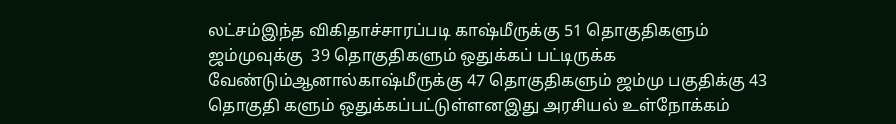லட்சம்இந்த விகிதாச்சாரப்படி காஷ்மீருக்கு 51 தொகுதிகளும் ஜம்முவுக்கு  39 தொகுதிகளும் ஒதுக்கப் பட்டிருக்க வேண்டும்ஆனால்காஷ்மீருக்கு 47 தொகுதிகளும் ஜம்மு பகுதிக்கு 43 தொகுதி களும் ஒதுக்கப்பட்டுள்ளனஇது அரசியல் உள்நோக்கம்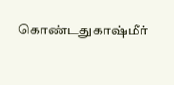கொண்டதுகாஷ்மீர்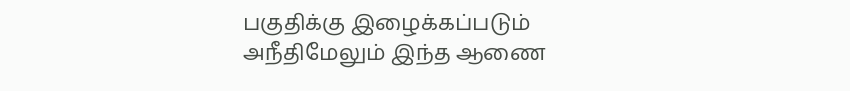பகுதிக்கு இழைக்கப்படும் அநீதிமேலும் இந்த ஆணை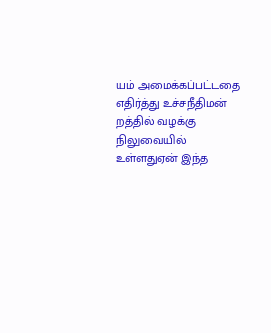யம் அமைக்கப்பட்டதை எதிர்த்து உச்சநீதிமன் றத்தில் வழக்கு நிலுவையில் உள்ளதுஏன் இந்த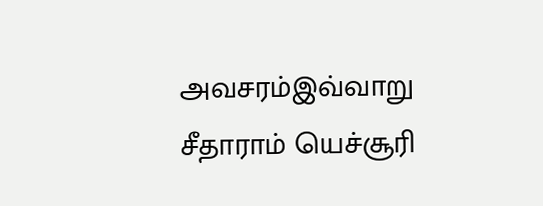அவசரம்இவ்வாறு சீதாராம் யெச்சூரி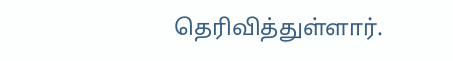தெரிவித்துள்ளார்.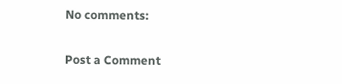No comments:

Post a Comment